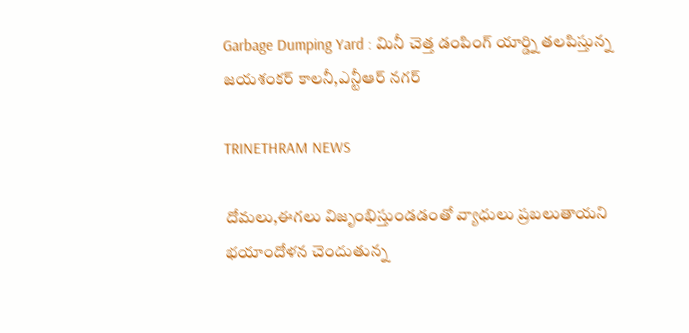Garbage Dumping Yard : మినీ చెత్త డంపింగ్ యార్డ్ని తలపిస్తున్న జయశంకర్ కాలనీ,ఎన్టీఆర్ నగర్

TRINETHRAM NEWS

దోమలు,ఈగలు విజృంభిస్తుండడంతో వ్యాధులు ప్రబలుతాయని భయాందోళన చెందుతున్న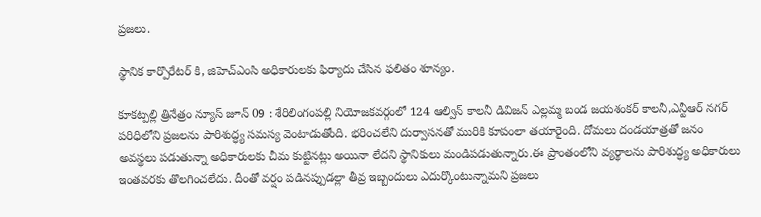ప్రజలు.

స్థానిక కార్పొరేటర్ కి, జిహెచ్ఎంసి అధికారులకు ఫిర్యాదు చేసిన ఫలితం శూన్యం.

కూకట్పల్లి త్రినేత్రం న్యూస్ జూన్ 09 : శేరిలింగంపల్లి నియోజకవర్గంలో 124 ఆల్విన్ కాలనీ డివిజన్ ఎల్లమ్మ బండ జయశంకర్ కాలనీ,ఎన్టీఆర్ నగర్ పరిధిలోని ప్రజలను పారిశుద్ధ్య సమస్య వెంటాడుతోంది. భరించలేని దుర్వాసనతో మురికి కూపంలా తయారైంది. దోమలు దండయాత్రతో జనం అవస్థలు పడుతున్నా అధికారులకు చీమ కుట్టినట్లు అయినా లేదని స్థానికులు మండిపడుతున్నారు.ఈ ప్రాంతంలోని వ్యర్థాలను పారిశుద్ధ్య అధికారులు ఇంతవరకు తొలగించలేదు. దీంతో వర్షం పడినప్పుడల్లా తీవ్ర ఇబ్బందులు ఎదుర్కొంటున్నామని ప్రజలు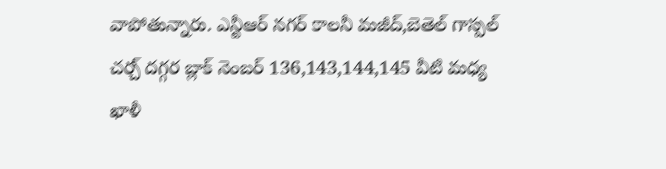వాపోతున్నారు. ఎన్టీఆర్ నగర్ కాలనీ మజీద్,బెతెల్ గాస్పల్ చర్చ్ దగ్గర బ్లాక్ నెంబర్ 136,143,144,145 వీటి మధ్య ఖాళీ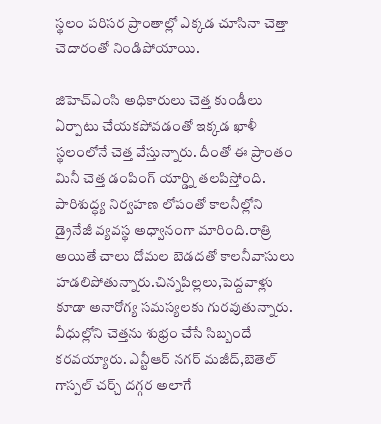స్థలం పరిసర ప్రాంతాల్లో ఎక్కడ చూసినా చెత్తా చెదారంతో నిండిపోయాయి.

జిహెచ్ఎంసి అధికారులు చెత్త కుండీలు ఏర్పాటు చేయకపోవడంతో ఇక్కడ ఖాళీ స్థలంలోనే చెత్త వేస్తున్నారు. దీంతో ఈ ప్రాంతం మినీ చెత్త డంపింగ్ యార్డ్ని తలపిస్తోంది. పారిశుద్ధ్య నిర్వహణ లోపంతో కాలనీల్లోని డ్రైనేజీ వ్యవస్థ అధ్వానంగా మారింది.రాత్రి అయితే చాలు దోమల బెడదతో కాలనీవాసులు హడలిపోతున్నారు.చిన్నపిల్లలు,పెద్దవాళ్లు కూడా అనారోగ్య సమస్యలకు గురవుతున్నారు. వీధుల్లోని చెత్తను శుభ్రం చేసే సిబ్బందే కరవయ్యారు. ఎన్టీఆర్ నగర్ మజీద్,బెతెల్ గాస్పల్ చర్చ్ దగ్గర అలాగే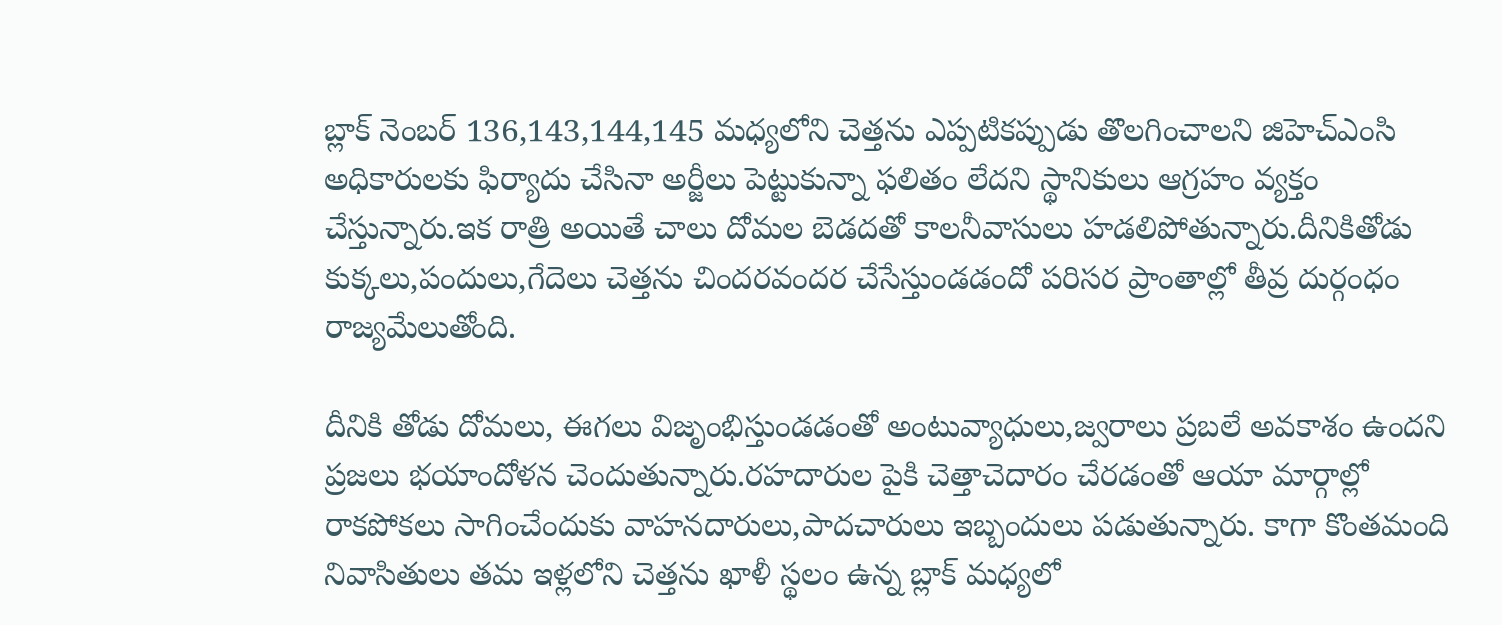బ్లాక్ నెంబర్ 136,143,144,145 మధ్యలోని చెత్తను ఎప్పటికప్పుడు తొలగించాలని జిహెచ్ఎంసి అధికారులకు ఫిర్యాదు చేసినా అర్జీలు పెట్టుకున్నా ఫలితం లేదని స్థానికులు ఆగ్రహం వ్యక్తం చేస్తున్నారు.ఇక రాత్రి అయితే చాలు దోమల బెడదతో కాలనీవాసులు హడలిపోతున్నారు.దీనికితోడు కుక్కలు,పందులు,గేదెలు చెత్తను చిందరవందర చేసేస్తుండడందో పరిసర ప్రాంతాల్లో తీవ్ర దుర్గంధం రాజ్యమేలుతోంది.

దీనికి తోడు దోమలు, ఈగలు విజృంభిస్తుండడంతో అంటువ్యాధులు,జ్వరాలు ప్రబలే అవకాశం ఉందని ప్రజలు భయాందోళన చెందుతున్నారు.రహదారుల పైకి చెత్తాచెదారం చేరడంతో ఆయా మార్గాల్లో రాకపోకలు సాగించేందుకు వాహనదారులు,పాదచారులు ఇబ్బందులు పడుతున్నారు. కాగా కొంతమంది నివాసితులు తమ ఇళ్లలోని చెత్తను ఖాళీ స్థలం ఉన్న బ్లాక్ మధ్యలో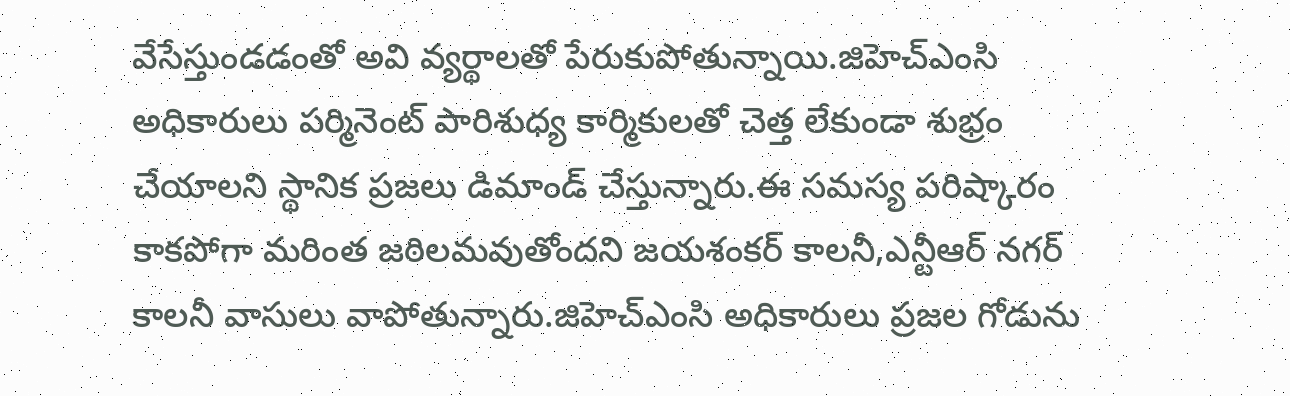వేసేస్తుండడంతో అవి వ్యర్థాలతో పేరుకుపోతున్నాయి.జిహెచ్ఎంసి అధికారులు పర్మినెంట్‌ పారిశుధ్య కార్మికులతో చెత్త లేకుండా శుభ్రం చేయాలని స్థానిక ప్రజలు డిమాండ్ చేస్తున్నారు.ఈ సమస్య పరిష్కారం కాకపోగా మరింత జఠిలమవుతోందని జయశంకర్ కాలనీ,ఎన్టీఆర్ నగర్ కాలనీ వాసులు వాపోతున్నారు.జిహెచ్ఎంసి అధికారులు ప్రజల గోడును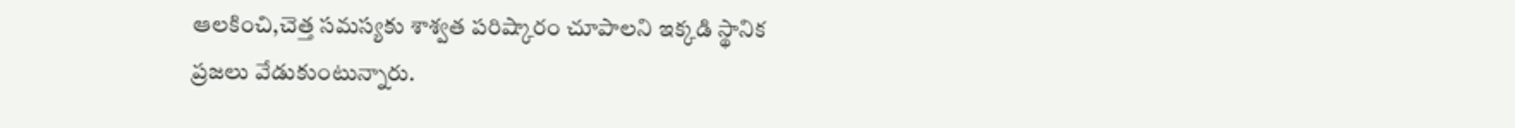ఆలకించి,చెత్త సమస్యకు శాశ్వత పరిష్కారం చూపాలని ఇక్కడి స్థానిక ప్రజలు వేడుకుంటున్నారు.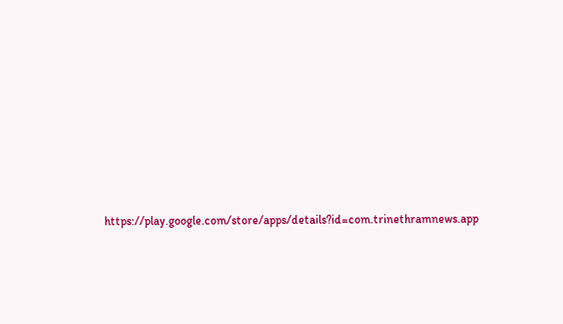https://play.google.com/store/apps/details?id=com.trinethramnews.app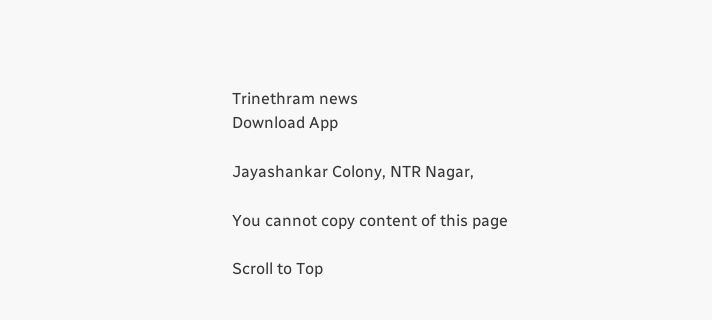Trinethram news
Download App

Jayashankar Colony, NTR Nagar,

You cannot copy content of this page

Scroll to Top